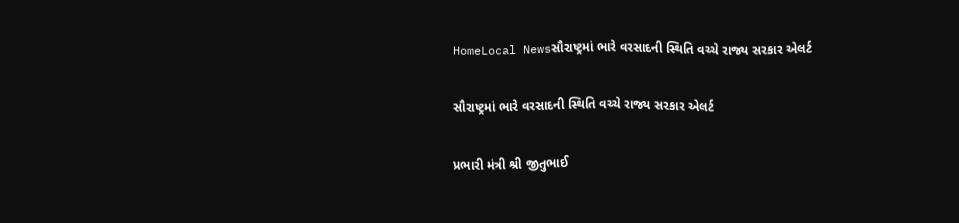HomeLocal Newsસૌરાષ્ટ્રમાં ભારે વરસાદની સ્થિતિ વચ્ચે રાજ્ય સરકાર એલર્ટ

સૌરાષ્ટ્રમાં ભારે વરસાદની સ્થિતિ વચ્ચે રાજ્ય સરકાર એલર્ટ

પ્રભારી મંત્રી શ્રી જીતુભાઈ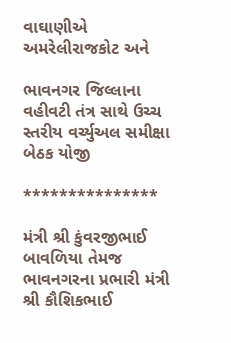વાઘાણીએ અમરેલીરાજકોટ અને

ભાવનગર જિલ્લાના વહીવટી તંત્ર સાથે ઉચ્ચ સ્તરીય વર્ચ્યુઅલ સમીક્ષા બેઠક યોજી

***************

મંત્રી શ્રી કુંવરજીભાઈ બાવળિયા તેમજ ભાવનગરના પ્રભારી મંત્રી શ્રી કૌશિકભાઈ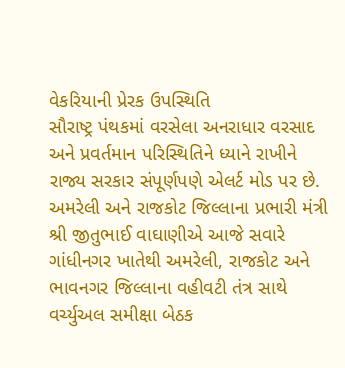વેકરિયાની પ્રેરક ઉપસ્થિતિ
સૌરાષ્ટ્ર પંથકમાં વરસેલા અનરાધાર વરસાદ અને પ્રવર્તમાન પરિસ્થિતિને ધ્યાને રાખીને રાજ્ય સરકાર સંપૂર્ણપણે એલર્ટ મોડ પર છે. અમરેલી અને રાજકોટ જિલ્લાના પ્રભારી મંત્રી શ્રી જીતુભાઈ વાઘાણીએ આજે સવારે ગાંધીનગર ખાતેથી અમરેલી, રાજકોટ અને ભાવનગર જિલ્લાના વહીવટી તંત્ર સાથે વર્ચ્યુઅલ સમીક્ષા બેઠક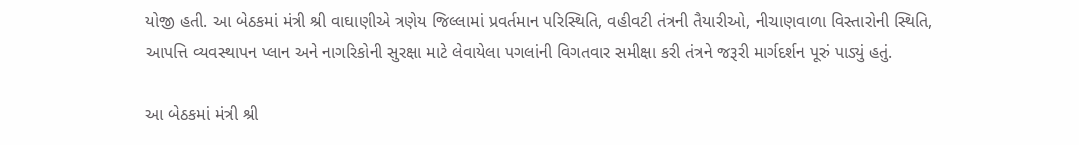યોજી હતી. આ બેઠકમાં મંત્રી શ્રી વાઘાણીએ ત્રણેય જિલ્લામાં પ્રવર્તમાન પરિસ્થિતિ, વહીવટી તંત્રની તૈયારીઓ, નીચાણવાળા વિસ્તારોની સ્થિતિ, આપત્તિ વ્યવસ્થાપન પ્લાન અને નાગરિકોની સુરક્ષા માટે લેવાયેલા પગલાંની વિગતવાર સમીક્ષા કરી તંત્રને જરૂરી માર્ગદર્શન પૂરું પાડ્યું હતું.

આ બેઠકમાં મંત્રી શ્રી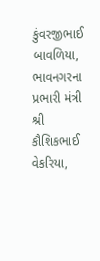કુંવરજીભાઈ બાવળિયા, ભાવનગરના પ્રભારી મંત્રી શ્રી કૌશિકભાઈ વેકરિયા,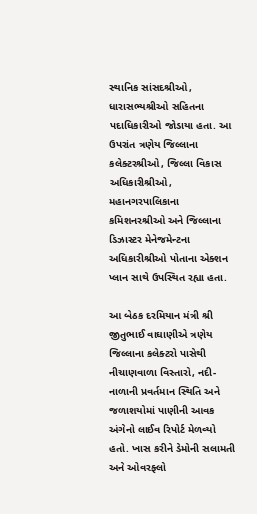સ્થાનિક સાંસદશ્રીઓ, ધારાસભ્યશ્રીઓ સહિતના પદાધિકારીઓ જોડાયા હતા. આ ઉપરાંત ત્રણેય જિલ્લાના કલેક્ટરશ્રીઓ, જિલ્લા વિકાસ અધિકારીશ્રીઓ, મહાનગરપાલિકાના કમિશનરશ્રીઓ અને જિલ્લાના ડિઝાસ્ટર મેનેજમેન્ટના અધિકારીશ્રીઓ પોતાના એક્શન પ્લાન સાથે ઉપસ્થિત રહ્યા હતા.

આ બેઠક દરમિયાન મંત્રી શ્રી જીતુભાઈ વાઘાણીએ ત્રણેય જિલ્લાના કલેક્ટરો પાસેથી નીચાણવાળા વિસ્તારો, નદી-નાળાની પ્રવર્તમાન સ્થિતિ અને જળાશયોમાં પાણીની આવક અંગેનો લાઈવ રિપોર્ટ મેળવ્યો હતો. ખાસ કરીને ડેમોની સલામતી અને ઓવરફ્લો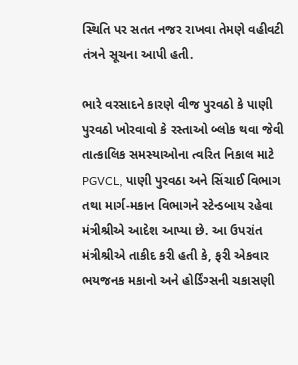સ્થિતિ પર સતત નજર રાખવા તેમણે વહીવટી તંત્રને સૂચના આપી હતી.

ભારે વરસાદને કારણે વીજ પુરવઠો કે પાણી પુરવઠો ખોરવાવો કે રસ્તાઓ બ્લોક થવા જેવી તાત્કાલિક સમસ્યાઓના ત્વરિત નિકાલ માટે PGVCL, પાણી પુરવઠા અને સિંચાઈ વિભાગ તથા માર્ગ-મકાન વિભાગને સ્ટેન્ડબાય રહેવા મંત્રીશ્રીએ આદેશ આપ્યા છે. આ ઉપરાંત મંત્રીશ્રીએ તાકીદ કરી હતી કે, ફરી એકવાર ભયજનક મકાનો અને હોર્ડિંગ્સની ચકાસણી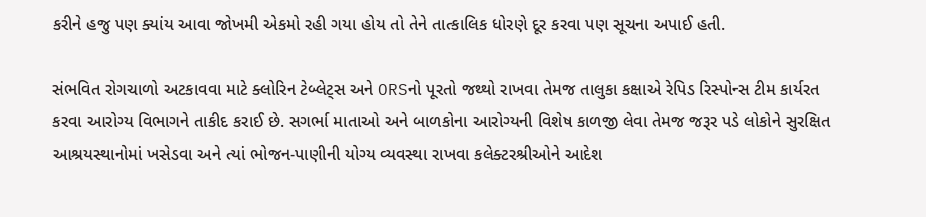કરીને હજુ પણ ક્યાંય આવા જોખમી એકમો રહી ગયા હોય તો તેને તાત્કાલિક ધોરણે દૂર કરવા પણ સૂચના અપાઈ હતી.

સંભવિત રોગચાળો અટકાવવા માટે ક્લોરિન ટેબ્લેટ્સ અને ORSનો પૂરતો જથ્થો રાખવા તેમજ તાલુકા કક્ષાએ રેપિડ રિસ્પોન્સ ટીમ કાર્યરત કરવા આરોગ્ય વિભાગને તાકીદ કરાઈ છે. સગર્ભા માતાઓ અને બાળકોના આરોગ્યની વિશેષ કાળજી લેવા તેમજ જરૂર પડે લોકોને સુરક્ષિત આશ્રયસ્થાનોમાં ખસેડવા અને ત્યાં ભોજન-પાણીની યોગ્ય વ્યવસ્થા રાખવા કલેક્ટરશ્રીઓને આદેશ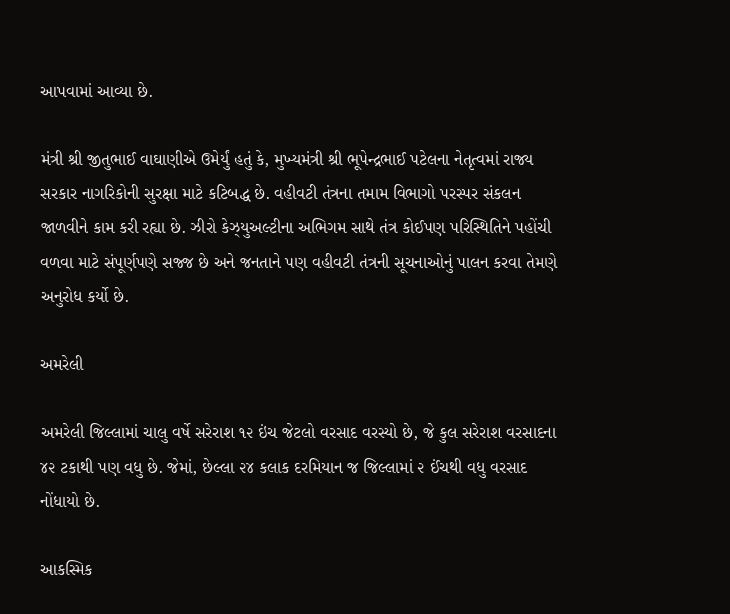આપવામાં આવ્યા છે.

મંત્રી શ્રી જીતુભાઈ વાઘાણીએ ઉમેર્યું હતું કે, મુખ્યમંત્રી શ્રી ભૂપેન્દ્રભાઈ પટેલના નેતૃત્વમાં રાજ્ય સરકાર નાગરિકોની સુરક્ષા માટે કટિબદ્ધ છે. વહીવટી તંત્રના તમામ વિભાગો પરસ્પર સંકલન જાળવીને કામ કરી રહ્યા છે. ઝીરો કેઝ્યુઅલ્ટીના અભિગમ સાથે તંત્ર કોઈપણ પરિસ્થિતિને પહોંચી વળવા માટે સંપૂર્ણપણે સજ્જ છે અને જનતાને પણ વહીવટી તંત્રની સૂચનાઓનું પાલન કરવા તેમણે અનુરોધ કર્યો છે.

અમરેલી

અમરેલી જિલ્લામાં ચાલુ વર્ષે સરેરાશ ૧૨ ઇંચ જેટલો વરસાદ વરસ્યો છે, જે કુલ સરેરાશ વરસાદના ૪૨ ટકાથી પણ વધુ છે. જેમાં, છેલ્લા ૨૪ કલાક દરમિયાન જ જિલ્લામાં ૨ ઈંચથી વધુ વરસાદ નોંધાયો છે.

આકસ્મિક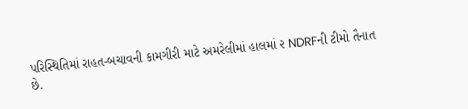પરિસ્થિતિમાં રાહત-બચાવની કામગીરી માટે અમરેલીમાં હાલમાં ૨ NDRFની ટીમો તૈનાત છે.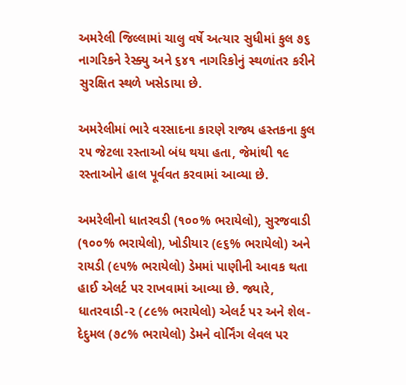અમરેલી જિલ્લામાં ચાલુ વર્ષે અત્યાર સુધીમાં કુલ ૭૬ નાગરિકને રેસ્ક્યુ અને ૬૪૧ નાગરિકોનું સ્થળાંતર કરીને સુરક્ષિત સ્થળે ખસેડાયા છે.

અમરેલીમાં ભારે વરસાદના કારણે રાજ્ય હસ્તકના કુલ ૨૫ જેટલા રસ્તાઓ બંધ થયા હતા, જેમાંથી ૧૯ રસ્તાઓને હાલ પૂર્વવત કરવામાં આવ્યા છે.

અમરેલીનો ધાતરવડી (૧૦૦% ભરાયેલો), સુરજવાડી (૧૦૦% ભરાયેલો), ખોડીયાર (૯૬% ભરાયેલો) અને રાયડી (૯૫% ભરાયેલો) ડેમમાં પાણીની આવક થતા હાઈ એલર્ટ પર રાખવામાં આવ્યા છે. જ્યારે, ધાતરવાડી-૨ (૮૯% ભરાયેલો) એલર્ટ પર અને શેલ-દેદુમલ (૭૮% ભરાયેલો) ડેમને વોર્નિંગ લેવલ પર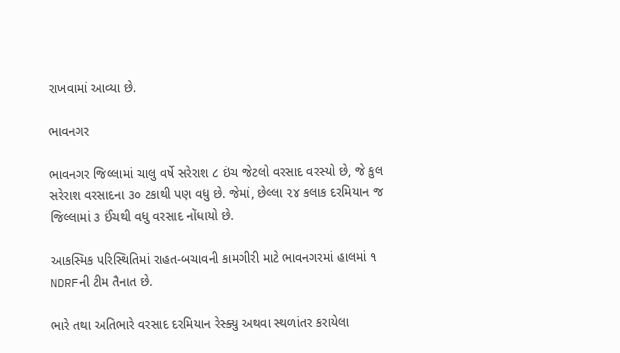રાખવામાં આવ્યા છે.

ભાવનગર

ભાવનગર જિલ્લામાં ચાલુ વર્ષે સરેરાશ ૮ ઇંચ જેટલો વરસાદ વરસ્યો છે, જે કુલ સરેરાશ વરસાદના ૩૦ ટકાથી પણ વધુ છે. જેમાં, છેલ્લા ૨૪ કલાક દરમિયાન જ જિલ્લામાં ૩ ઈંચથી વધુ વરસાદ નોંધાયો છે.

આકસ્મિક પરિસ્થિતિમાં રાહત-બચાવની કામગીરી માટે ભાવનગરમાં હાલમાં ૧ NDRFની ટીમ તૈનાત છે.

ભારે તથા અતિભારે વરસાદ દરમિયાન રેસ્ક્યુ અથવા સ્થળાંતર કરાયેલા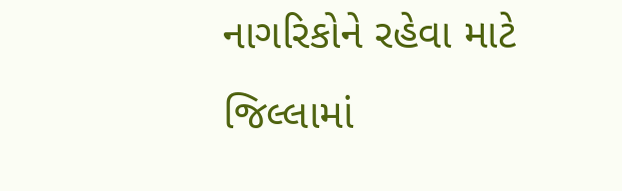નાગરિકોને રહેવા માટે જિલ્લામાં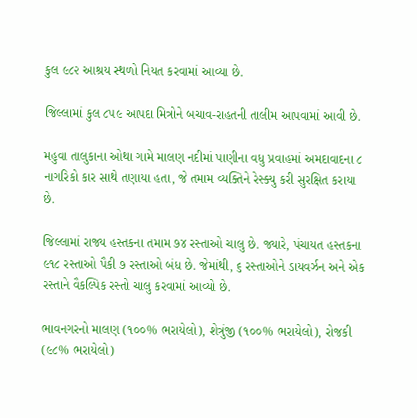કુલ ૯૮૨ આશ્રય સ્થળો નિયત કરવામાં આવ્યા છે.

જિલ્લામાં કુલ ૮૫૯ આપદા મિત્રોને બચાવ-રાહતની તાલીમ આપવામાં આવી છે.

મહુવા તાલુકાના ઓથા ગામે માલણ નદીમાં પાણીના વધુ પ્રવાહમાં અમદાવાદના ૮ નાગરિકો કાર સાથે તણાયા હતા, જે તમામ વ્યક્તિને રેસ્ક્યુ કરી સુરક્ષિત કરાયા છે.

જિલ્લામાં રાજ્ય હસ્તકના તમામ ૭૪ રસ્તાઓ ચાલુ છે. જ્યારે, પંચાયત હસ્તકના ૯૧૮ રસ્તાઓ પૈકી ૭ રસ્તાઓ બંધ છે. જેમાંથી, ૬ રસ્તાઓને ડાયવર્ઝન અને એક રસ્તાને વૈકલ્પિક રસ્તો ચાલુ કરવામાં આવ્યો છે.

ભાવનગરનો માલણ (૧૦૦% ભરાયેલો), શેત્રુંજી (૧૦૦% ભરાયેલો), રોજકી (૯૮% ભરાયેલો)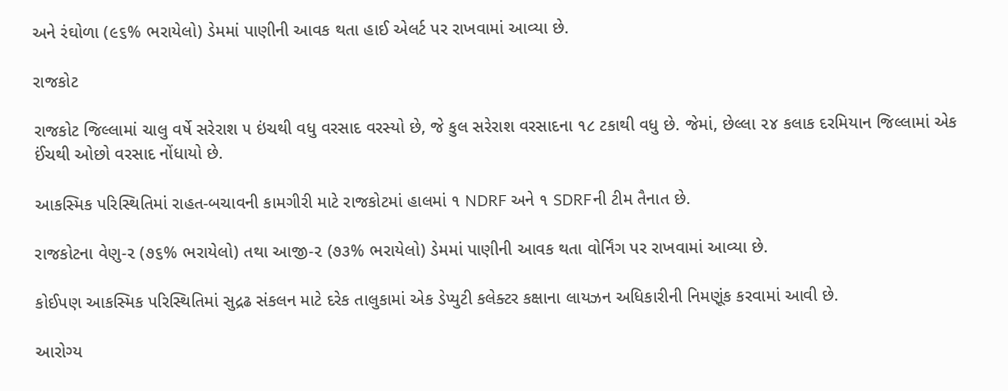અને રંઘોળા (૯૬% ભરાયેલો) ડેમમાં પાણીની આવક થતા હાઈ એલર્ટ પર રાખવામાં આવ્યા છે.

રાજકોટ

રાજકોટ જિલ્લામાં ચાલુ વર્ષે સરેરાશ ૫ ઇંચથી વધુ વરસાદ વરસ્યો છે, જે કુલ સરેરાશ વરસાદના ૧૮ ટકાથી વધુ છે. જેમાં, છેલ્લા ૨૪ કલાક દરમિયાન જિલ્લામાં એક ઈંચથી ઓછો વરસાદ નોંધાયો છે.

આકસ્મિક પરિસ્થિતિમાં રાહત-બચાવની કામગીરી માટે રાજકોટમાં હાલમાં ૧ NDRF અને ૧ SDRFની ટીમ તૈનાત છે.

રાજકોટના વેણુ-૨ (૭૬% ભરાયેલો) તથા આજી-૨ (૭૩% ભરાયેલો) ડેમમાં પાણીની આવક થતા વોર્નિંગ પર રાખવામાં આવ્યા છે.

કોઈપણ આકસ્મિક પરિસ્થિતિમાં સુદ્રઢ સંકલન માટે દરેક તાલુકામાં એક ડેપ્યુટી કલેક્ટર કક્ષાના લાયઝન અધિકારીની નિમણૂંક કરવામાં આવી છે.

આરોગ્ય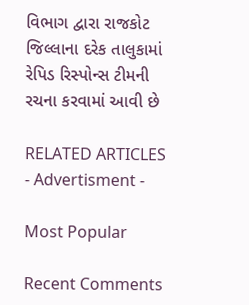વિભાગ દ્વારા રાજકોટ જિલ્લાના દરેક તાલુકામાં રેપિડ રિસ્પોન્સ ટીમની રચના કરવામાં આવી છે

RELATED ARTICLES
- Advertisment -

Most Popular

Recent Comments